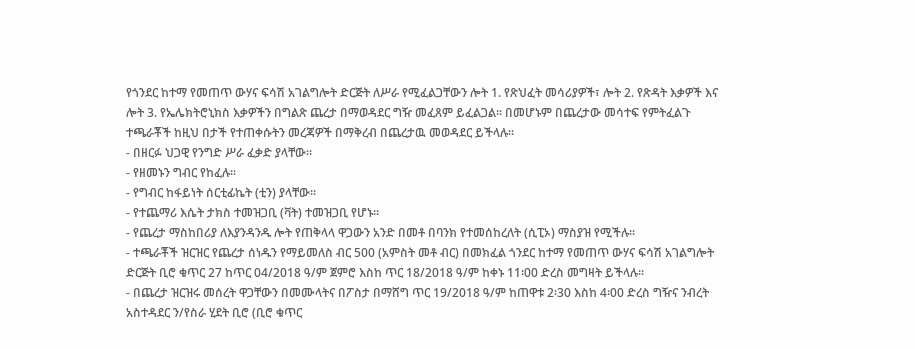የጎንደር ከተማ የመጠጥ ውሃና ፍሳሽ አገልግሎት ድርጅት ለሥራ የሚፈልጋቸውን ሎት 1. የጽህፈት መሳሪያዎች፣ ሎት 2. የጽዳት እቃዎች እና ሎት 3. የኤሌክትሮኒክስ እቃዎችን በግልጽ ጨረታ በማወዳደር ግዥ መፈጸም ይፈልጋል፡፡ በመሆኑም በጨረታው መሳተፍ የምትፈልጉ ተጫራቾች ከዚህ በታች የተጠቀሱትን መረጃዎች በማቅረብ በጨረታዉ መወዳደር ይችላሉ፡፡
- በዘርፉ ህጋዊ የንግድ ሥራ ፈቃድ ያላቸው፡፡
- የዘመኑን ግብር የከፈሉ፡፡
- የግብር ከፋይነት ሰርቲፊኬት (ቲን) ያላቸው፡፡
- የተጨማሪ እሴት ታክስ ተመዝጋቢ (ቫት) ተመዝጋቢ የሆኑ፡፡
- የጨረታ ማስከበሪያ ለእያንዳንዱ ሎት የጠቅላላ ዋጋውን አንድ በመቶ በባንክ የተመሰከረለት (ሲፒኦ) ማስያዝ የሚችሉ፡፡
- ተጫራቾች ዝርዝር የጨረታ ሰነዱን የማይመለስ ብር 500 (አምስት መቶ ብር) በመክፈል ጎንደር ከተማ የመጠጥ ውሃና ፍሳሽ አገልግሎት ድርጅት ቢሮ ቁጥር 27 ከጥር 04/2018 ዓ/ም ጀምሮ እስከ ጥር 18/2018 ዓ/ም ከቀኑ 11፡00 ድረስ መግዛት ይችላሉ፡፡
- በጨረታ ዝርዝሩ መሰረት ዋጋቸውን በመሙላትና በፖስታ በማሸግ ጥር 19/2018 ዓ/ም ከጠዋቱ 2፡30 እስከ 4፡00 ድረስ ግዥና ንብረት አስተዳደር ን/የስራ ሂደት ቢሮ (ቢሮ ቁጥር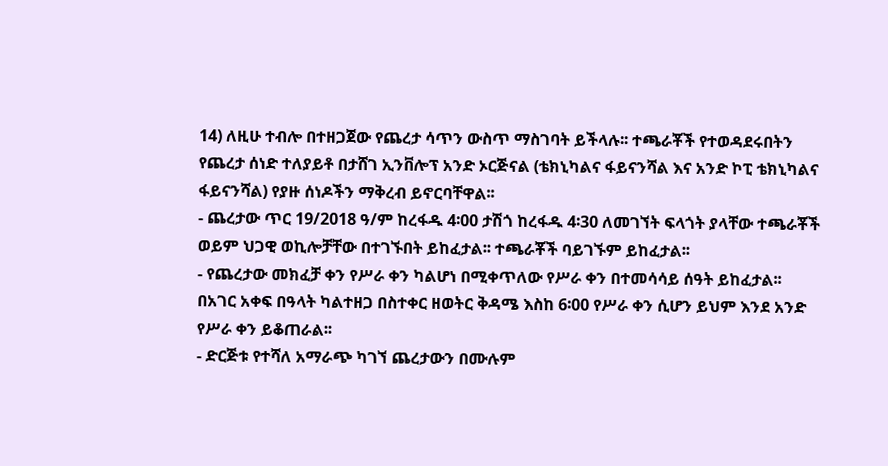14) ለዚሁ ተብሎ በተዘጋጀው የጨረታ ሳጥን ውስጥ ማስገባት ይችላሉ፡፡ ተጫራቾች የተወዳደሩበትን የጨረታ ሰነድ ተለያይቶ በታሸገ ኢንቨሎፕ አንድ ኦርጅናል (ቴክኒካልና ፋይናንሻል እና አንድ ኮፒ ቴክኒካልና ፋይናንሻል) የያዙ ሰነዶችን ማቅረብ ይኖርባቸዋል፡፡
- ጨረታው ጥር 19/2018 ዓ/ም ከረፋዱ 4፡00 ታሽጎ ከረፋዱ 4፡30 ለመገኘት ፍላጎት ያላቸው ተጫራቾች ወይም ህጋዊ ወኪሎቻቸው በተገኙበት ይከፈታል፡፡ ተጫራቾች ባይገኙም ይከፈታል፡፡
- የጨረታው መክፈቻ ቀን የሥራ ቀን ካልሆነ በሚቀጥለው የሥራ ቀን በተመሳሳይ ሰዓት ይከፈታል፡፡ በአገር አቀፍ በዓላት ካልተዘጋ በስተቀር ዘወትር ቅዳሜ እስከ 6፡00 የሥራ ቀን ሲሆን ይህም እንደ አንድ የሥራ ቀን ይቆጠራል፡፡
- ድርጅቱ የተሻለ አማራጭ ካገኘ ጨረታውን በሙሉም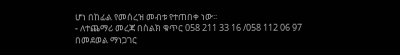ሆነ በከፊል የመሰረዝ መብቱ የተጠበቀ ነው፡፡
- ለተጨማሪ መረጃ በስልክ ቁጥር 058 211 33 16 /058 112 06 97 በመደወል ማነጋገር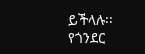ይችላሉ፡፡
የጎንደር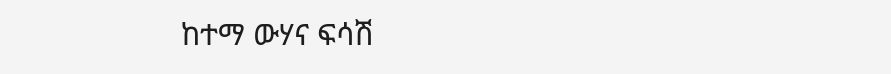ከተማ ውሃና ፍሳሽ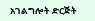አገልግሎት ድርጅት